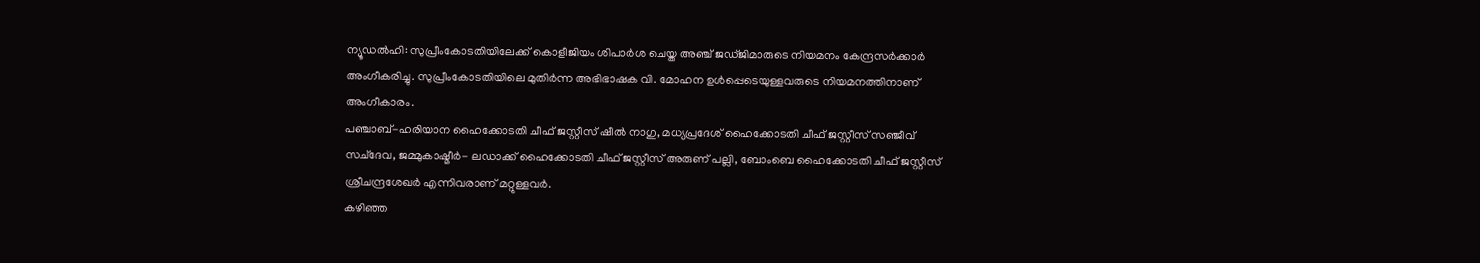ന്യൂഡൽഹി: സുപ്രീംകോടതിയിലേക്ക് കൊളീജിയം ശിപാർശ ചെയ്ത അഞ്ച് ജഡ്ജിമാരുടെ നിയമനം കേന്ദ്രസർക്കാർ അംഗീകരിച്ചു. സുപ്രീംകോടതിയിലെ മുതിർന്ന അഭിഭാഷക വി. മോഹന ഉൾപ്പെടെയുള്ളവരുടെ നിയമനത്തിനാണ് അംഗീകാരം.
പഞ്ചാബ്-ഹരിയാന ഹൈക്കോടതി ചീഫ് ജസ്റ്റീസ് ഷീൽ നാഗു, മധ്യപ്രദേശ് ഹൈക്കോടതി ചീഫ് ജസ്റ്റീസ് സഞ്ജീവ് സച്ദേവ, ജമ്മുകാഷ്മീർ- ലഡാക്ക് ഹൈക്കോടതി ചീഫ് ജസ്റ്റീസ് അരുണ് പല്ലി, ബോംബെ ഹൈക്കോടതി ചീഫ് ജസ്റ്റീസ് ശ്രീചന്ദ്രശേഖർ എന്നിവരാണ് മറ്റുള്ളവർ.
കഴിഞ്ഞ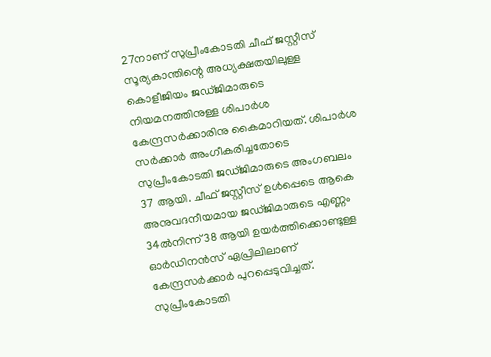27നാണ് സുപ്രീംകോടതി ചീഫ് ജസ്റ്റീസ് സൂര്യകാന്തിന്റെ അധ്യക്ഷതയിലുള്ള കൊളീജിയം ജഡ്ജിമാരുടെ നിയമനത്തിനുള്ള ശിപാർശ കേന്ദ്രസർക്കാരിനു കൈമാറിയത്. ശിപാർശ സർക്കാർ അംഗീകരിച്ചതോടെ സുപ്രീംകോടതി ജഡ്ജിമാരുടെ അംഗബലം 37 ആയി. ചീഫ് ജസ്റ്റീസ് ഉൾപ്പെടെ ആകെ അനുവദനീയമായ ജഡ്ജിമാരുടെ എണ്ണം 34ൽനിന്ന് 38 ആയി ഉയർത്തിക്കൊണ്ടുള്ള ഓർഡിനൻസ് ഏപ്രിലിലാണ് കേന്ദ്രസർക്കാർ പുറപ്പെടുവിച്ചത്.
സുപ്രീംകോടതി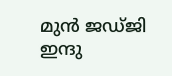മുൻ ജഡ്ജി ഇന്ദു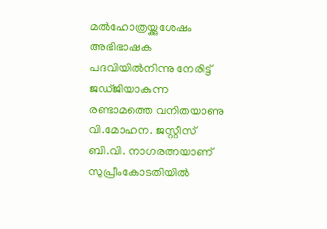മൽഹോത്രയ്ക്കുശേഷം അഭിഭാഷക പദവിയിൽനിന്നു നേരിട്ട് ജഡ്ജിയാകുന്ന രണ്ടാമത്തെ വനിതയാണു വി.മോഹന. ജസ്റ്റീസ് ബി.വി. നാഗരത്നയാണ് സുപ്രീംകോടതിയിൽ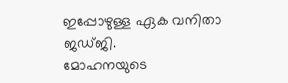ഇപ്പോഴുള്ള ഏക വനിതാ ജഡ്ജി.
മോഹനയുടെ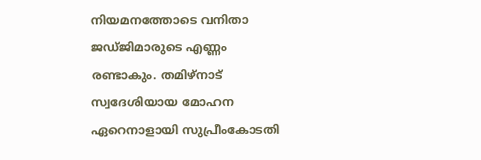നിയമനത്തോടെ വനിതാ ജഡ്ജിമാരുടെ എണ്ണം രണ്ടാകും. തമിഴ്നാട് സ്വദേശിയായ മോഹന ഏറെനാളായി സുപ്രീംകോടതി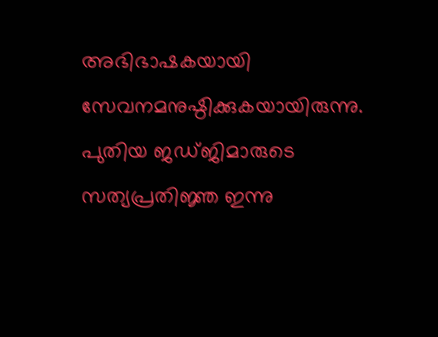അഭിഭാഷകയായി സേവനമനുഷ്ഠിക്കുകയായിരുന്നു. പുതിയ ജഡ്ജിമാരുടെ സത്യപ്രതിജ്ഞ ഇന്നു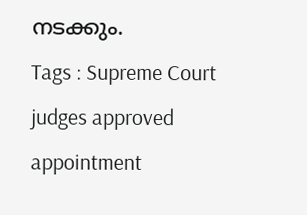നടക്കും.
Tags : Supreme Court judges approved appointment